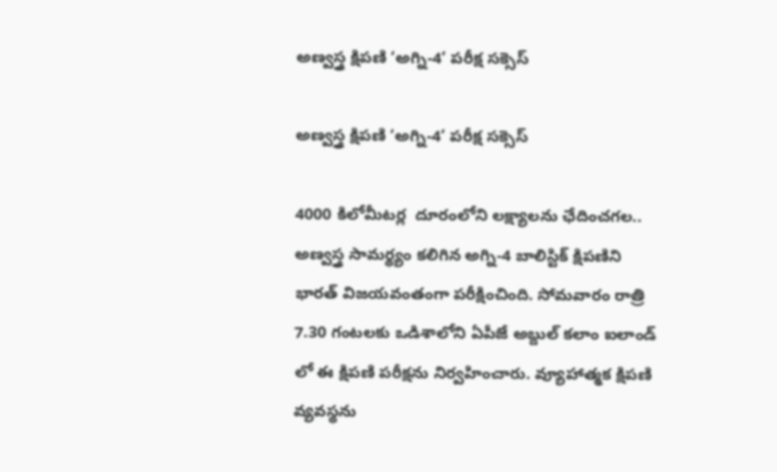అణ్వస్త్ర క్షిపణి ‘అగ్ని-4’ పరీక్ష సక్సెస్

అణ్వస్త్ర క్షిపణి ‘అగ్ని-4’ పరీక్ష సక్సెస్

4000 కిలోమీటర్ల  దూరంలోని లక్ష్యాలను ఛేదించగల.. అణ్వస్త్ర సామర్థ్యం కలిగిన అగ్ని-4 బాలిస్టిక్ క్షిపణిని భారత్ విజయవంతంగా పరీక్షించింది. సోమవారం రాత్రి 7.30 గంటలకు ఒడిశాలోని ఏపీజే అబ్దుల్ కలాం ఐలాండ్ లో ఈ క్షిపణి పరీక్షను నిర్వహించారు. వ్యూహాత్మక క్షిపణి వ్యవస్థను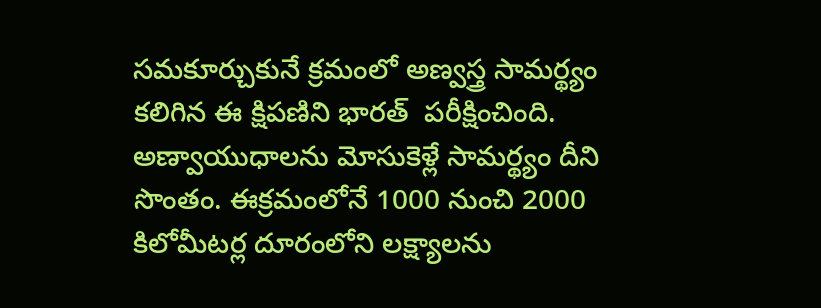సమకూర్చుకునే క్రమంలో అణ్వస్త్ర సామర్థ్యం కలిగిన ఈ క్షిపణిని భారత్  పరీక్షించింది. అణ్వాయుధాలను మోసుకెళ్లే సామర్థ్యం దీని సొంతం. ఈక్రమంలోనే 1000 నుంచి 2000 కిలోమీటర్ల దూరంలోని లక్ష్యాలను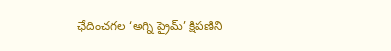ఛేదించగల ‘అగ్ని ప్రైమ్’ క్షిపణిని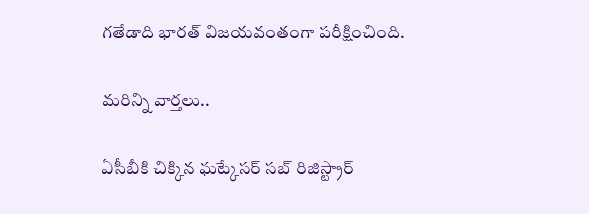గతేడాది భారత్ విజయవంతంగా పరీక్షించింది.

మరిన్ని వార్తలు..

ఏసీబీకి చిక్కిన ఘట్కేసర్ సబ్ రిజిస్ట్రార్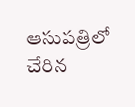ఆసుపత్రిలో చేరిన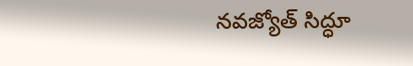నవజ్యోత్‌ సిద్ధూ